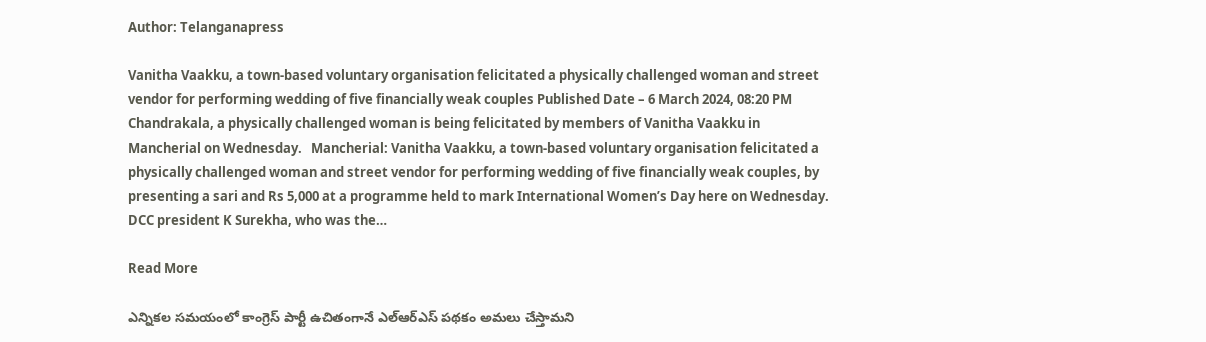Author: Telanganapress

Vanitha Vaakku, a town-based voluntary organisation felicitated a physically challenged woman and street vendor for performing wedding of five financially weak couples Published Date – 6 March 2024, 08:20 PM Chandrakala, a physically challenged woman is being felicitated by members of Vanitha Vaakku in Mancherial on Wednesday.   Mancherial: Vanitha Vaakku, a town-based voluntary organisation felicitated a physically challenged woman and street vendor for performing wedding of five financially weak couples, by presenting a sari and Rs 5,000 at a programme held to mark International Women’s Day here on Wednesday. DCC president K Surekha, who was the…

Read More

ఎన్నికల సమయంలో కాంగ్రెస్‌ పార్టీ ఉచితంగానే ఎల్‌ఆర్‌ఎస్‌ పథకం అమలు చేస్తామని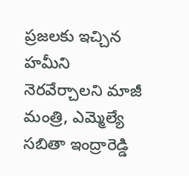ప్రజలకు ఇచ్చిన హమీని నెరవేర్చాలని మాజీ మంత్రి, ఎమ్మెల్యే సబితా ఇంద్రారెడ్డి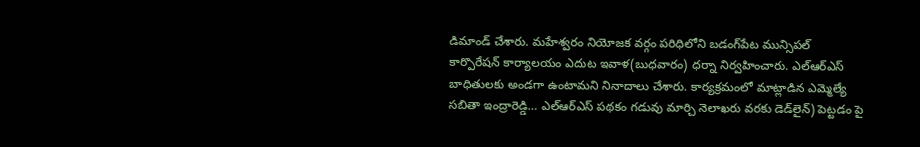డిమాండ్‌ చేశారు. మహేశ్వరం నియోజక వర్గం పరిధిలోని బడంగ్‌పేట మున్సిపల్‌ కార్పొరేషన్‌ కార్యాలయం ఎదుట ఇవాళ(బుధవారం) ధర్నా నిర్వహించారు. ఎల్‌ఆర్‌ఎస్‌  బాధితులకు అండగా ఉంటామని నినాదాలు చేశారు. కార్యక్రమంలో మాట్లాడిన ఎమ్మెల్యే సబితా ఇంద్రారెడ్డి… ఎల్‌ఆర్‌ఎస్‌ పథకం గడువు మార్చి నెలాఖరు వరకు డెడ్‌లైన్‌) పెట్టడం పై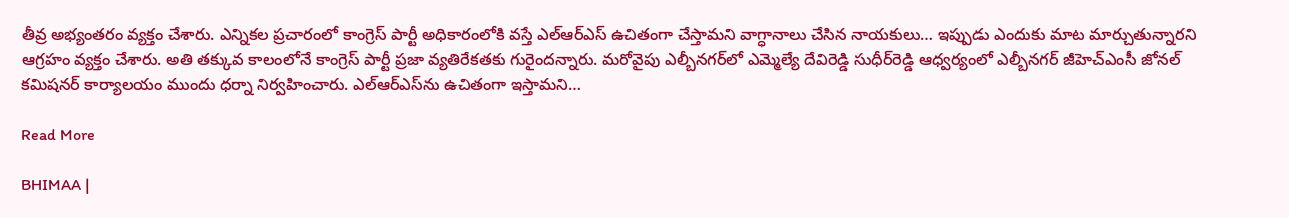తీవ్ర అభ్యంతరం వ్యక్తం చేశారు. ఎన్నికల ప్రచారంలో కాంగ్రెస్‌ పార్టీ అధికారంలోకి వస్తే ఎల్‌ఆర్‌ఎస్‌ ఉచితంగా చేస్తామని వాగ్ధానాలు చేసిన నాయకులు… ఇప్పుడు ఎందుకు మాట మార్చుతున్నారని ఆగ్రహం వ్యక్తం చేశారు. అతి తక్కువ కాలంలోనే కాంగ్రెస్‌ పార్టీ ప్రజా వ్యతిరేకతకు గురైందన్నారు. మరోవైపు ఎల్బీనగర్‌లో ఎమ్మెల్యే దేవిరెడ్డి సుధీర్‌రెడ్డి ఆధ్వర్యంలో ఎల్బీనగర్‌ జీహెచ్‌ఎంసీ జోనల్‌ కమిషనర్‌ కార్యాలయం ముందు ధర్నా నిర్వహించారు. ఎల్‌ఆర్‌ఎస్‌ను ఉచితంగా ఇస్తామని…

Read More

BHIMAA |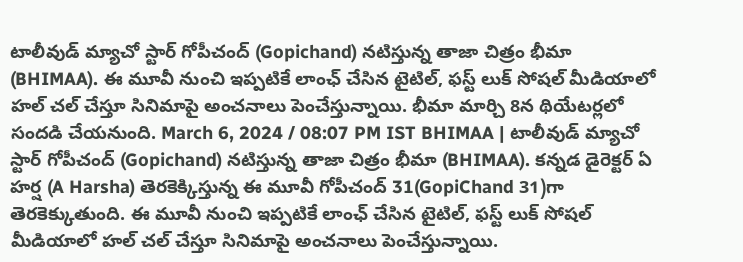టాలీవుడ్‌ మ్యాచో స్టార్ గోపీచంద్‌ (Gopichand) నటిస్తున్న తాజా చిత్రం భీమా (BHIMAA). ఈ మూవీ నుంచి ఇప్పటికే లాంఛ్ చేసిన టైటిల్‌, ఫస్ట్‌ లుక్‌ సోషల్ మీడియాలో హల్‌ చల్ చేస్తూ సినిమాపై అంచనాలు పెంచేస్తున్నాయి. భీమా మార్చి 8న థియేటర్లలో సందడి చేయనుంది. March 6, 2024 / 08:07 PM IST BHIMAA | టాలీవుడ్‌ మ్యాచో స్టార్ గోపీచంద్‌ (Gopichand) నటిస్తున్న తాజా చిత్రం భీమా (BHIMAA). కన్నడ డైరెక్టర్‌ ఏ హర్ష (A Harsha) తెరకెక్కిస్తున్న ఈ మూవీ గోపీచంద్ 31(GopiChand 31)గా తెరకెక్కుతుంది. ఈ మూవీ నుంచి ఇప్పటికే లాంఛ్ చేసిన టైటిల్‌, ఫస్ట్‌ లుక్‌ సోషల్ మీడియాలో హల్‌ చల్ చేస్తూ సినిమాపై అంచనాలు పెంచేస్తున్నాయి.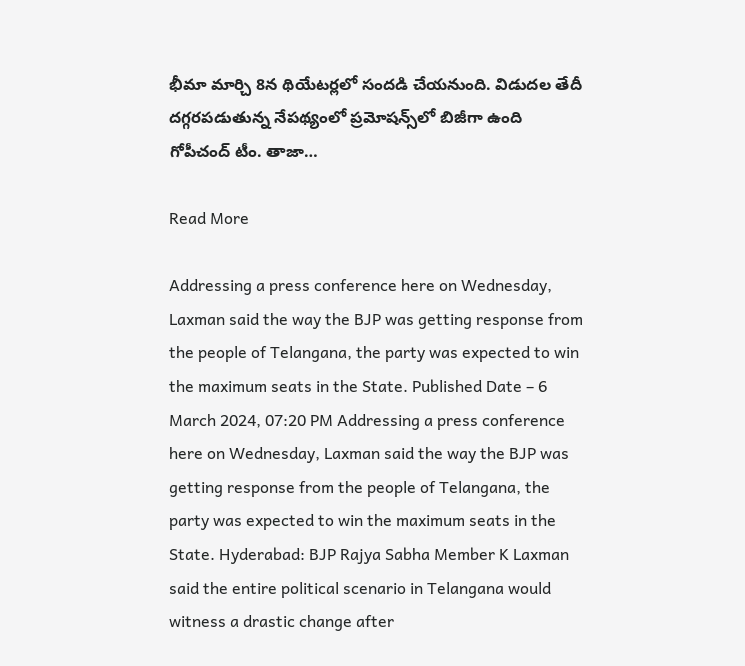భీమా మార్చి 8న థియేటర్లలో సందడి చేయనుంది. విడుదల తేదీ దగ్గరపడుతున్న నేపథ్యంలో ప్రమోషన్స్‌లో బిజీగా ఉంది గోపీచంద్ టీం. తాజా…

Read More

Addressing a press conference here on Wednesday, Laxman said the way the BJP was getting response from the people of Telangana, the party was expected to win the maximum seats in the State. Published Date – 6 March 2024, 07:20 PM Addressing a press conference here on Wednesday, Laxman said the way the BJP was getting response from the people of Telangana, the party was expected to win the maximum seats in the State. Hyderabad: BJP Rajya Sabha Member K Laxman said the entire political scenario in Telangana would witness a drastic change after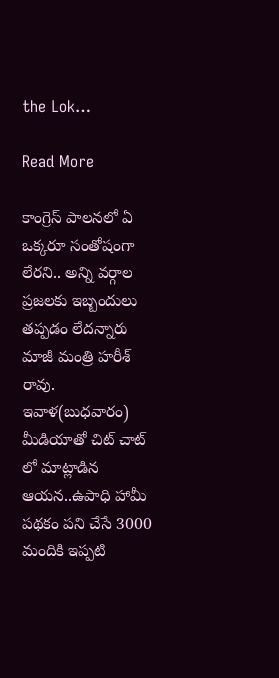the Lok…

Read More

కాంగ్రెస్ పాలనలో ఏ ఒక్కరూ సంతోషంగా లేరని.. అన్ని వర్గాల ప్రజలకు ఇబ్బందులు తప్పడం లేదన్నారు మాజీ మంత్రి హరీశ్ రావు. ఇవాళ(బుధవారం) మీడియాతో చిట్ చాట్ లో మాట్లాడిన ఆయన..ఉపాధి హామీ పథకం పని చేసే 3000 మందికి ఇప్పటి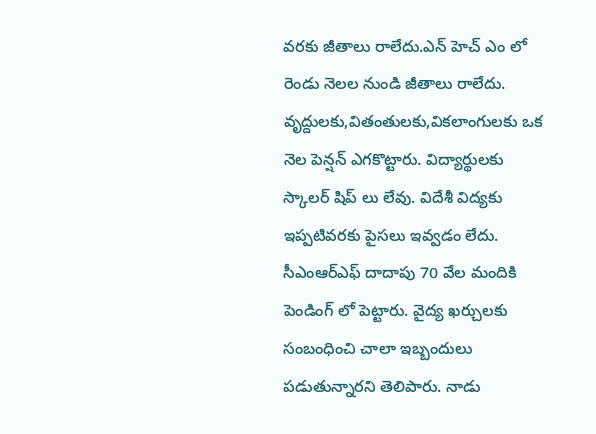వరకు జీతాలు రాలేదు.ఎన్ హెచ్ ఎం లో రెండు నెలల నుండి జీతాలు రాలేదు. వృద్దులకు,వితంతులకు,వికలాంగులకు ఒక నెల పెన్షన్ ఎగకొట్టారు. విద్యార్థులకు స్కాలర్ షిప్ లు లేవు. విదేశీ విద్యకు ఇప్పటివరకు పైసలు ఇవ్వడం లేదు. సీఎంఆర్ఎఫ్ దాదాపు 70 వేల మందికి పెండింగ్ లో పెట్టారు. వైద్య ఖర్చులకు సంబంధించి చాలా ఇబ్బందులు పడుతున్నారని తెలిపారు. నాడు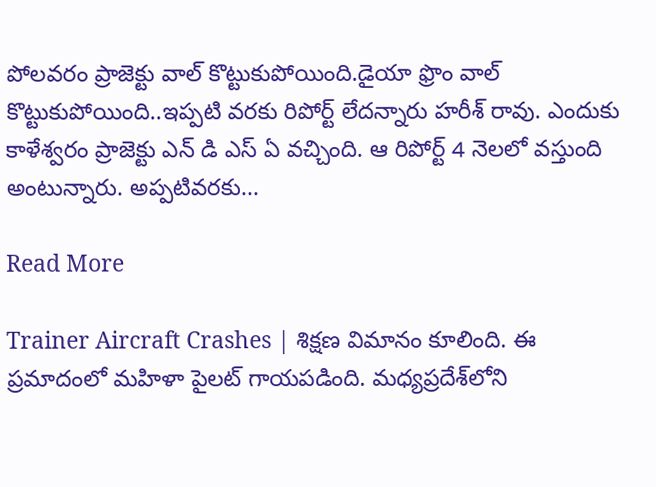పోలవరం ప్రాజెక్టు వాల్ కొట్టుకుపోయింది.డైయా ఫ్రొం వాల్ కొట్టుకుపోయింది..ఇప్పటి వరకు రిపోర్ట్ లేదన్నారు హరీశ్ రావు. ఎందుకు కాళేశ్వరం ప్రాజెక్టు ఎన్ డి ఎస్ ఏ వచ్చింది. ఆ రిపోర్ట్ 4 నెలలో వస్తుంది అంటున్నారు. అప్పటివరకు…

Read More

Trainer Aircraft Crashes | శిక్షణ విమానం కూలింది. ఈ ప్రమాదంలో మహిళా పైలట్‌ గాయపడింది. మధ్యప్రదేశ్‌లోని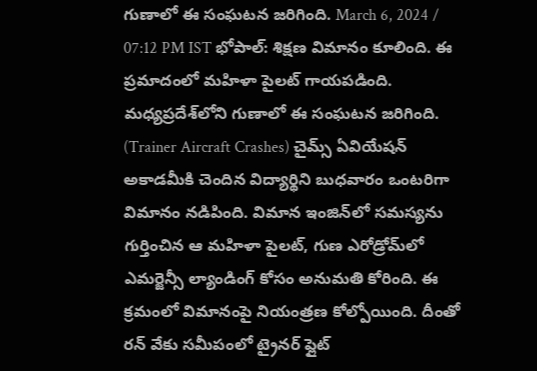గుణాలో ఈ సంఘటన జరిగింది. March 6, 2024 / 07:12 PM IST భోపాల్‌: శిక్షణ విమానం కూలింది. ఈ ప్రమాదంలో మహిళా పైలట్‌ గాయపడింది. మధ్యప్రదేశ్‌లోని గుణాలో ఈ సంఘటన జరిగింది. (Trainer Aircraft Crashes) చైమ్స్ ఏవియేషన్ అకాడమీకి చెందిన విద్యార్థిని బుధవారం ఒంటరిగా విమానం నడిపింది. విమాన ఇంజిన్‌లో సమస్యను గుర్తించిన ఆ మహిళా పైలట్‌, గుణ ఎరోడ్రోమ్‌లో ఎమర్జెన్సీ ల్యాండింగ్‌ కోసం అనుమతి కోరింది. ఈ క్రమంలో విమానంపై నియంత్రణ కోల్పోయింది. దీంతో రన్‌ వేకు సమీపంలో ట్రైనర్‌ ఫ్లైట్‌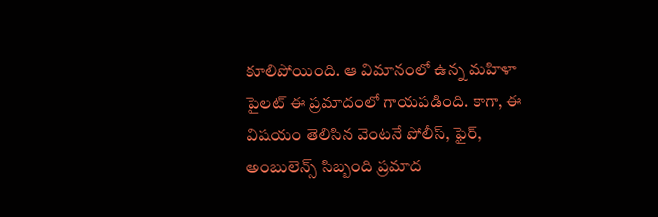కూలిపోయింది. ఆ విమానంలో ఉన్న మహిళా పైలట్‌ ఈ ప్రమాదంలో గాయపడింది. కాగా, ఈ విషయం తెలిసిన వెంటనే పోలీస్‌, ఫైర్‌, అంబులెన్స్ సిబ్బంది ప్రమాద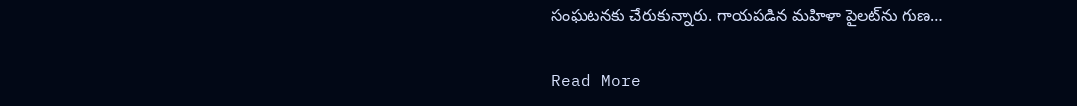సంఘటనకు చేరుకున్నారు. గాయపడిన మహిళా పైలట్‌ను గుణ…

Read More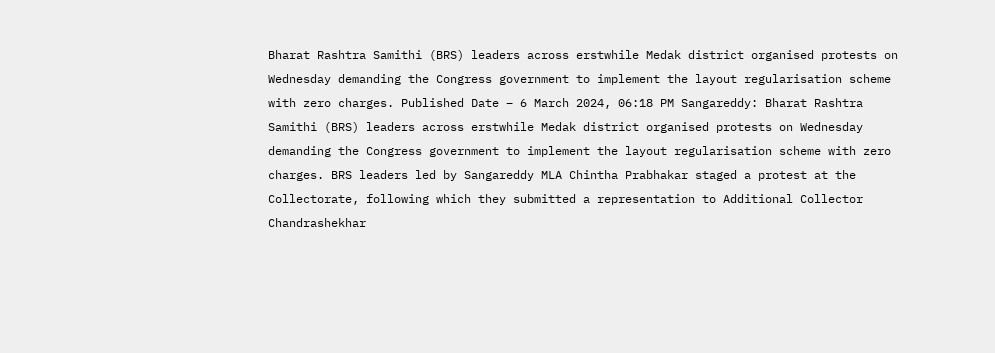Bharat Rashtra Samithi (BRS) leaders across erstwhile Medak district organised protests on Wednesday demanding the Congress government to implement the layout regularisation scheme with zero charges. Published Date – 6 March 2024, 06:18 PM Sangareddy: Bharat Rashtra Samithi (BRS) leaders across erstwhile Medak district organised protests on Wednesday demanding the Congress government to implement the layout regularisation scheme with zero charges. BRS leaders led by Sangareddy MLA Chintha Prabhakar staged a protest at the Collectorate, following which they submitted a representation to Additional Collector Chandrashekhar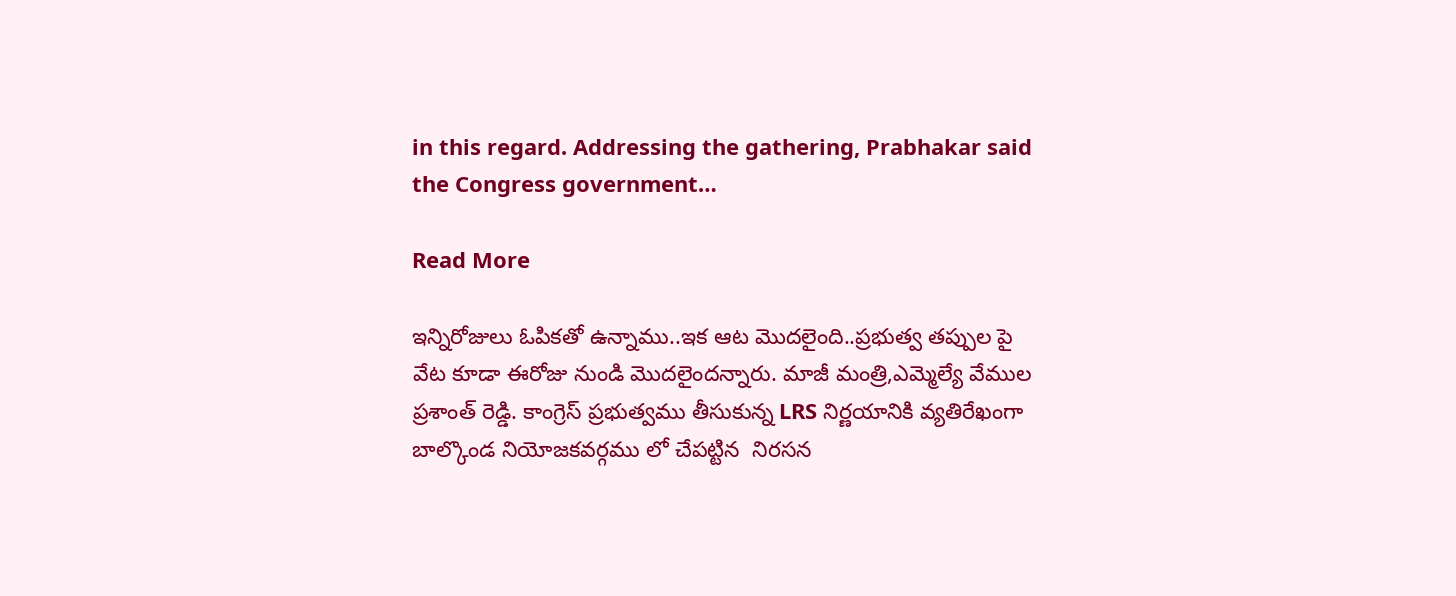in this regard. Addressing the gathering, Prabhakar said the Congress government…

Read More

ఇన్నిరోజులు ఓపికతో ఉన్నాము..ఇక ఆట మొదలైంది..ప్రభుత్వ తప్పుల పై వేట కూడా ఈరోజు నుండి మొదలైందన్నారు. మాజీ మంత్రి,ఎమ్మెల్యే వేముల ప్రశాంత్ రెడ్డి. కాంగ్రెస్ ప్రభుత్వము తీసుకున్న LRS నిర్ణయానికి వ్యతిరేఖంగా బాల్కొండ నియోజకవర్గము లో చేపట్టిన  నిరసన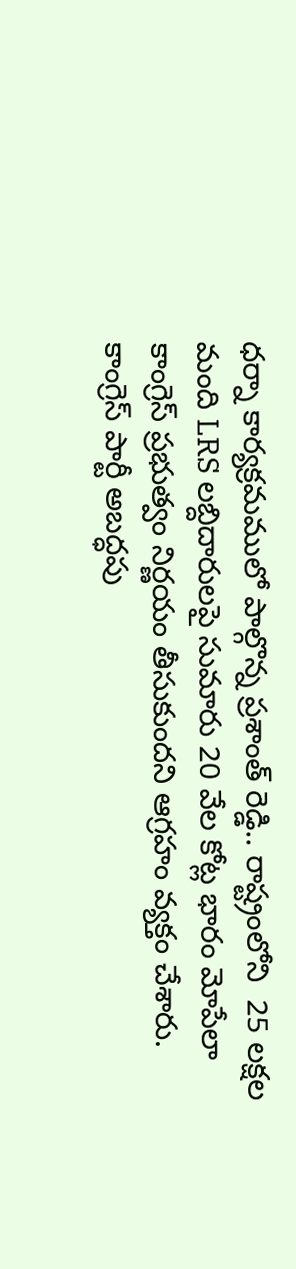ధర్నా కార్యక్రమములో పాల్గొన్న ప్రశాంత్ రెడ్డి.. రాష్ట్రంలోని  25 లక్షల మంది LRS లబ్దిదారులపై సుమారు 20 వేల కోట్ల భారం మోపేలా కాంగ్రెస్ ప్రభుత్వం నిర్ణయం తీసుకుందని ఆగ్రహం వ్యక్తం చేశారు. కాంగ్రెస్ పార్టీ అబద్ధపు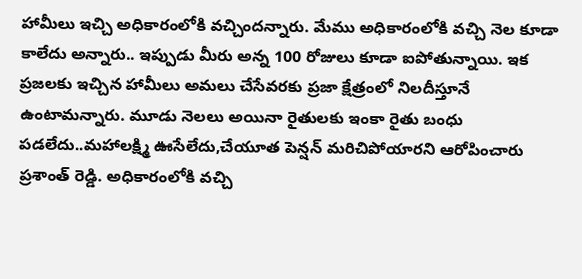హామీలు ఇచ్చి అధికారంలోకి వచ్చిందన్నారు. మేము అధికారంలోకి వచ్చి నెల కూడా కాలేదు అన్నారు.. ఇప్పుడు మీరు అన్న 100 రోజులు కూడా ఐపోతున్నాయి. ఇక ప్రజలకు ఇచ్చిన హామీలు అమలు చేసేవరకు ప్రజా క్షేత్రంలో నిలదీస్తూనే ఉంటామన్నారు. మూడు నెలలు అయినా రైతులకు ఇంకా రైతు బంధు పడలేదు..మహాలక్ష్మి ఊసేలేదు,చేయూత పెన్షన్ మరిచిపోయారని ఆరోపించారు ప్రశాంత్ రెడ్డి. అధికారంలోకి వచ్చి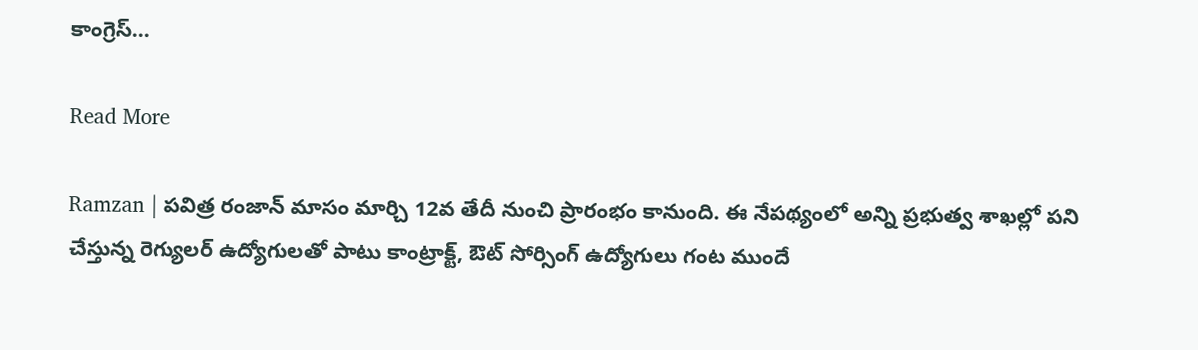కాంగ్రెస్…

Read More

Ramzan | ప‌విత్ర రంజాన్ మాసం మార్చి 12వ తేదీ నుంచి ప్రారంభం కానుంది. ఈ నేప‌థ్యంలో అన్ని ప్ర‌భుత్వ శాఖ‌ల్లో ప‌ని చేస్తున్న రెగ్యుల‌ర్ ఉద్యోగుల‌తో పాటు కాంట్రాక్ట్, ఔట్ సోర్సింగ్ ఉద్యోగులు గంట ముందే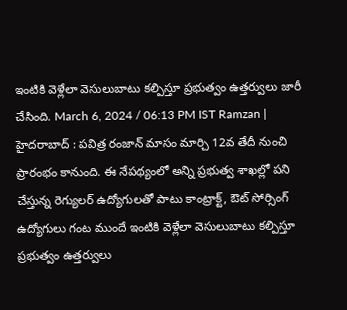ఇంటికి వెళ్లేలా వెసులుబాటు క‌ల్పిస్తూ ప్ర‌భుత్వం ఉత్త‌ర్వులు జారీ చేసింది. March 6, 2024 / 06:13 PM IST Ramzan | హైద‌రాబాద్ : ప‌విత్ర రంజాన్ మాసం మార్చి 12వ తేదీ నుంచి ప్రారంభం కానుంది. ఈ నేప‌థ్యంలో అన్ని ప్ర‌భుత్వ శాఖ‌ల్లో ప‌ని చేస్తున్న రెగ్యుల‌ర్ ఉద్యోగుల‌తో పాటు కాంట్రాక్ట్, ఔట్ సోర్సింగ్ ఉద్యోగులు గంట ముందే ఇంటికి వెళ్లేలా వెసులుబాటు క‌ల్పిస్తూ ప్ర‌భుత్వం ఉత్త‌ర్వులు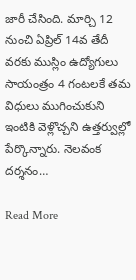జారీ చేసింది. మార్చి 12 నుంచి ఏప్రిల్ 14వ తేదీ వ‌ర‌కు ముస్లిం ఉద్యోగులు సాయంత్రం 4 గంట‌ల‌కే త‌మ విధులు ముగించుకుని ఇంటికి వెళ్లొచ్చ‌ని ఉత్త‌ర్వుల్లో పేర్కొన్నారు. నెలవంక దర్శనం…

Read More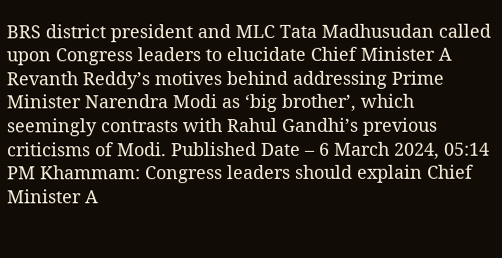BRS district president and MLC Tata Madhusudan called upon Congress leaders to elucidate Chief Minister A Revanth Reddy’s motives behind addressing Prime Minister Narendra Modi as ‘big brother’, which seemingly contrasts with Rahul Gandhi’s previous criticisms of Modi. Published Date – 6 March 2024, 05:14 PM Khammam: Congress leaders should explain Chief Minister A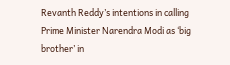Revanth Reddy’s intentions in calling Prime Minister Narendra Modi as ‘big brother’ in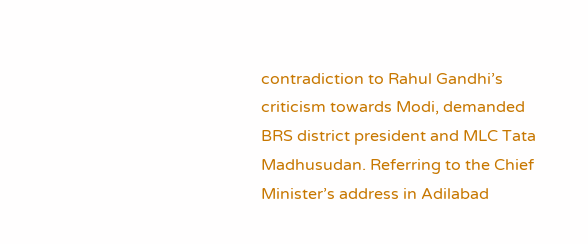contradiction to Rahul Gandhi’s criticism towards Modi, demanded BRS district president and MLC Tata Madhusudan. Referring to the Chief Minister’s address in Adilabad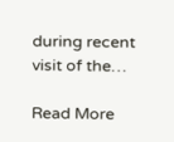during recent visit of the…

Read More